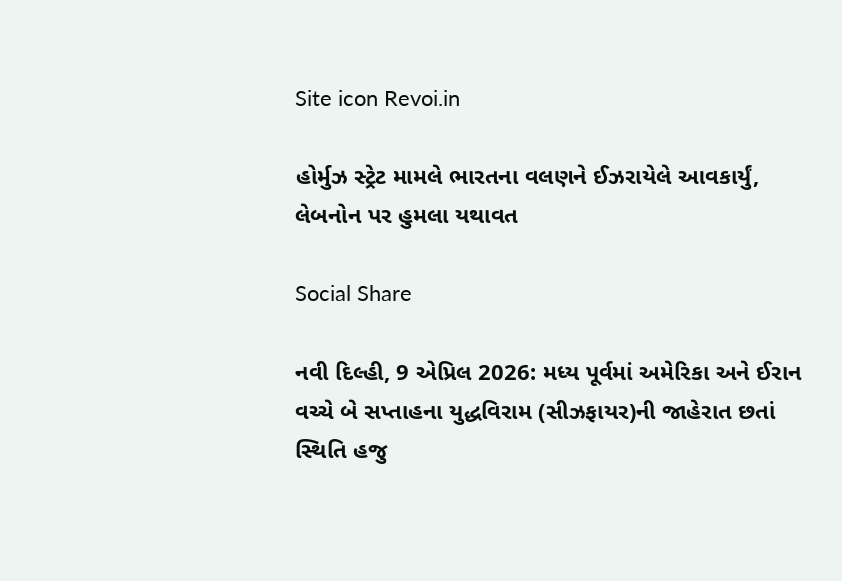Site icon Revoi.in

હોર્મુઝ સ્ટ્રેટ મામલે ભારતના વલણને ઈઝરાયેલે આવકાર્યું, લેબનોન પર હુમલા યથાવત

Social Share

નવી દિલ્હી, 9 એપ્રિલ 2026: મધ્ય પૂર્વમાં અમેરિકા અને ઈરાન વચ્ચે બે સપ્તાહના યુદ્ધવિરામ (સીઝફાયર)ની જાહેરાત છતાં સ્થિતિ હજુ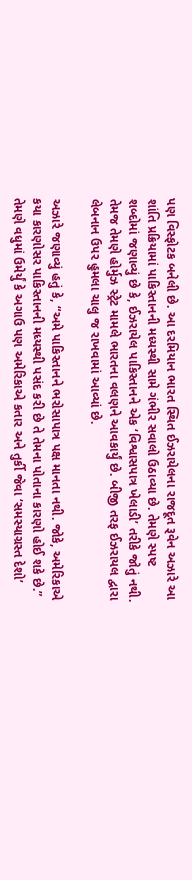પણ વિસ્ફોટક બનેલી છે. આ દરમિયાન ભારત સ્થિત ઈઝરાયેલના રાજદૂત રૂવેન અઝારે આ શાંતિ પ્રક્રિયામાં પાકિસ્તાનની મધ્યસ્થી સામે ગંભીર સવાલો ઉઠાવ્યા છે. તેમણે સ્પષ્ટ શબ્દોમાં જણાવ્યું છે કે, ઈઝરાયેલ પાકિસ્તાનને એક ‘વિશ્વાસપાત્ર ખેલાડી’ તરીકે જોતું નથી. તેમજ તેમણે હોર્મુઝ સ્ટ્રેટ મામલે ભારતના વલણને આવકાર્યું છે. બીજી તરફ ઈઝરાયલ દ્વારા લેબનાન ઉપર હુમલા ચાલુ જ રાખવામાં આવ્યાં છે.

અઝારે જણાવ્યું હતું કે, “અમે પાકિસ્તાનને ભરોસાપાત્ર પક્ષ માનતા નથી. જોકે, અમેરિકાએ કયા કારણોસર પાકિસ્તાનની મધ્યસ્થી પસંદ કરી છે તે તેમના પોતાના કારણો હોઈ શકે છે.” તેમણે વધુમાં ઉમેર્યું કે અગાઉ પણ અમેરિકાએ કતાર અને તુર્કી જેવા ‘સમસ્યાગ્રસ્ત દેશો’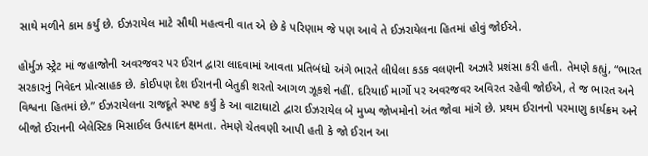સાથે મળીને કામ કર્યું છે. ઈઝરાયેલ માટે સૌથી મહત્વની વાત એ છે કે પરિણામ જે પણ આવે તે ઈઝરાયેલના હિતમાં હોવું જોઈએ.

હોર્મુઝ સ્ટ્રેટ માં જહાજોની અવરજવર પર ઈરાન દ્વારા લાદવામાં આવતા પ્રતિબંધો અંગે ભારતે લીધેલા કડક વલણની અઝારે પ્રશંસા કરી હતી. તેમણે કહ્યું, “ભારત સરકારનું નિવેદન પ્રોત્સાહક છે. કોઈપણ દેશ ઈરાનની બેતુકી શરતો આગળ ઝૂકશે નહીં. દરિયાઈ માર્ગો પર અવરજવર અવિરત રહેવી જોઈએ, તે જ ભારત અને વિશ્વના હિતમાં છે.” ઈઝરાયેલના રાજદૂતે સ્પષ્ટ કર્યું કે આ વાટાઘાટો દ્વારા ઈઝરાયેલ બે મુખ્ય જોખમોનો અંત જોવા માંગે છે. પ્રથમ ઈરાનનો પરમાણુ કાર્યક્રમ અને બીજો ઈરાનની બેલેસ્ટિક મિસાઈલ ઉત્પાદન ક્ષમતા. તેમણે ચેતવણી આપી હતી કે જો ઈરાન આ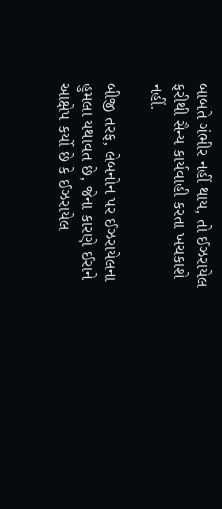બાબતે ગંભીર નહીં થાય, તો ઈઝરાયેલ ફરીથી સૈન્ય કાર્યવાહી કરતા ખચકાશે નહીં.

બીજી તરફ, લેબનોન પર ઈઝરાયેલના હુમલા યથાવત છે, જેના કારણે ઈરાને આક્ષેપ કર્યો છે કે ઈઝરાયેલ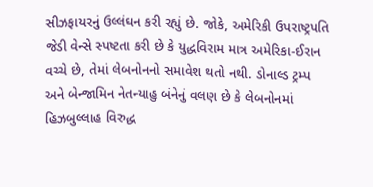સીઝફાયરનું ઉલ્લંઘન કરી રહ્યું છે. જોકે, અમેરિકી ઉપરાષ્ટ્રપતિ જેડી વેન્સે સ્પષ્ટતા કરી છે કે યુદ્ધવિરામ માત્ર અમેરિકા-ઈરાન વચ્ચે છે, તેમાં લેબનોનનો સમાવેશ થતો નથી. ડોનાલ્ડ ટ્રમ્પ અને બેન્જામિન નેતન્યાહુ બંનેનું વલણ છે કે લેબનોનમાં હિઝબુલ્લાહ વિરુદ્ધ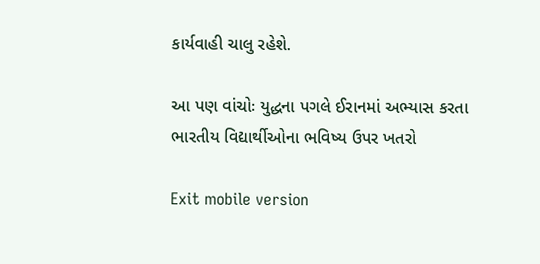કાર્યવાહી ચાલુ રહેશે.

આ પણ વાંચોઃ યુદ્ધના પગલે ઈરાનમાં અભ્યાસ કરતા ભારતીય વિદ્યાર્થીઓના ભવિષ્ય ઉપર ખતરો

Exit mobile version